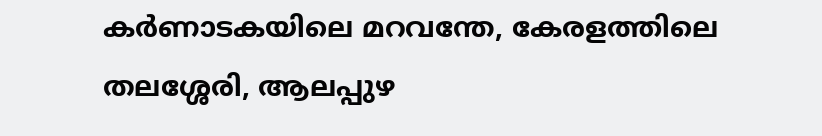കർണാടകയിലെ മറവന്തേ, കേരളത്തിലെ തലശ്ശേരി, ആലപ്പുഴ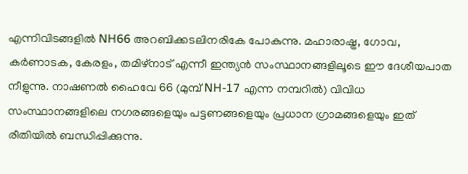എന്നിവിടങ്ങളിൽ NH66 അറബിക്കടലിനരികേ പോകുന്നു. മഹാരാഷ്ട്ര, ഗോവ, കർണാടക, കേരളം, തമിഴ്നാട് എന്നീ ഇന്ത്യൻ സംസ്ഥാനങ്ങളിലൂടെ ഈ ദേശീയപാത നീളുന്നു. നാഷണൽ ഹൈവേ 66 (മുമ്പ് NH-17 എന്ന നമ്പറിൽ) വിവിധ സംസ്ഥാനങ്ങളിലെ നഗരങ്ങളെയും പട്ടണങ്ങളെയും പ്രധാന ഗ്രാമങ്ങളെയും ഇത് രീതിയിൽ ബന്ധിപ്പിക്കുന്നു.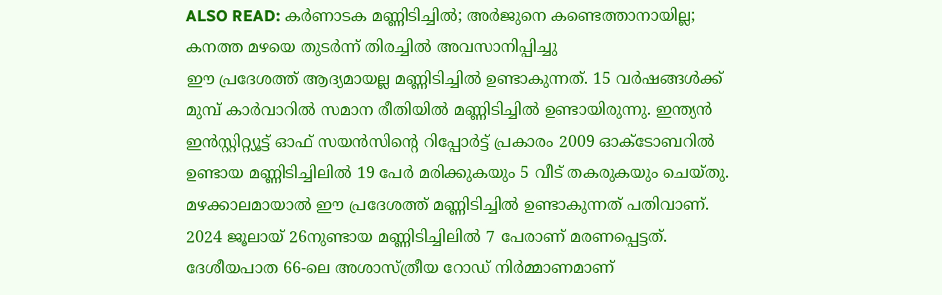ALSO READ: കർണാടക മണ്ണിടിച്ചിൽ; അർജുനെ കണ്ടെത്താനായില്ല; കനത്ത മഴയെ തുടർന്ന് തിരച്ചിൽ അവസാനിപ്പിച്ചു
ഈ പ്രദേശത്ത് ആദ്യമായല്ല മണ്ണിടിച്ചിൽ ഉണ്ടാകുന്നത്. 15 വർഷങ്ങൾക്ക് മുമ്പ് കാർവാറിൽ സമാന രീതിയിൽ മണ്ണിടിച്ചിൽ ഉണ്ടായിരുന്നു. ഇന്ത്യൻ ഇൻസ്റ്റിറ്റ്യൂട്ട് ഓഫ് സയൻസിന്റെ റിപ്പോർട്ട് പ്രകാരം 2009 ഓക്ടോബറിൽ ഉണ്ടായ മണ്ണിടിച്ചിലിൽ 19 പേർ മരിക്കുകയും 5 വീട് തകരുകയും ചെയ്തു. മഴക്കാലമായാൽ ഈ പ്രദേശത്ത് മണ്ണിടിച്ചിൽ ഉണ്ടാകുന്നത് പതിവാണ്. 2024 ജൂലായ് 26നുണ്ടായ മണ്ണിടിച്ചിലിൽ 7 പേരാണ് മരണപ്പെട്ടത്. ദേശീയപാത 66-ലെ അശാസ്ത്രീയ റോഡ് നിർമ്മാണമാണ്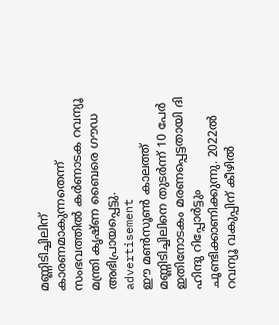മണ്ണിടിച്ചിലിന് കാരണമാകുന്നതെന്ന് സംഭവത്തിൽ കർണാടക റവന്യൂ മന്ത്രി കൃഷ്ണ ബൈരെ ഗൗഡ അഭിപ്രായപ്പെട്ടു.
advertisement
ഈ മൺസൂൺ കാലത്ത് മണ്ണിടിച്ചിലിനെ തുടർന്ന് 10 പേർ ഇതിനോടകം മരണപ്പെട്ടതായി ദി ഹിന്ദു റിപ്പോർട്ടും ചൂണ്ടിക്കാണിക്കുന്നു. 2022ൽ റവന്യൂ വകുപ്പിന് കീഴിൽ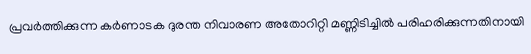പ്രവർത്തിക്കുന്ന കർണാടക ദുരന്ത നിവാരണ അതോറിറ്റി മണ്ണിടിച്ചിൽ പരിഹരിക്കുന്നതിനായി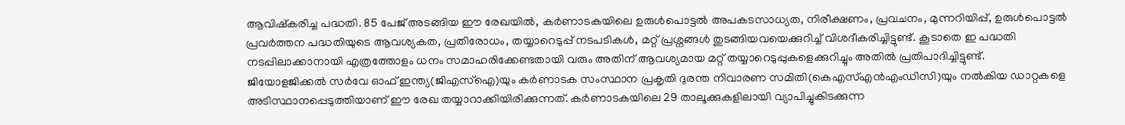ആവിഷ്കരിച്ച പദ്ധതി. 85 പേജ് അടങ്ങിയ ഈ രേഖയിൽ, കർണാടകയിലെ ഉരുൾപൊട്ടൽ അപകടസാധ്യത, നിരീക്ഷണം, പ്രവചനം, മുന്നറിയിപ്പ്, ഉരുൾപൊട്ടൽ പ്രവർത്തന പദ്ധതിയുടെ ആവശ്യകത, പ്രതിരോധം, തയ്യാറെടുപ്പ് നടപടികൾ, മറ്റ് പ്രശ്നങ്ങൾ തുടങ്ങിയവയെക്കുറിച്ച് വിശദീകരിച്ചിട്ടുണ്ട്. കൂടാതെ ഇ പദ്ധതി നടപ്പിലാക്കാനായി എത്രത്തോളം ധനം സമാഹരിക്കേണ്ടതായി വരും അതിന് ആവശ്യമായ മറ്റ് തയ്യാറെടുപ്പുകളെക്കുറിച്ചും അതിൽ പ്രതിപാദിച്ചിട്ടുണ്ട്.
ജിയോളജിക്കൽ സർവേ ഓഫ് ഇന്ത്യ(ജിഎസ്ഐ)യും കർണാടക സംസ്ഥാന പ്രകൃതി ദുരന്ത നിവാരണ സമിതി(കെഎസ്എൻഎംഡിസി)യും നൽകിയ ഡാറ്റകളെ അടിസ്ഥാനപ്പെടുത്തിയാണ് ഈ രേഖ തയ്യാറാക്കിയിരിക്കുന്നത്. കർണാടകയിലെ 29 താലൂക്കുകളിലായി വ്യാപിച്ചുകിടക്കുന്ന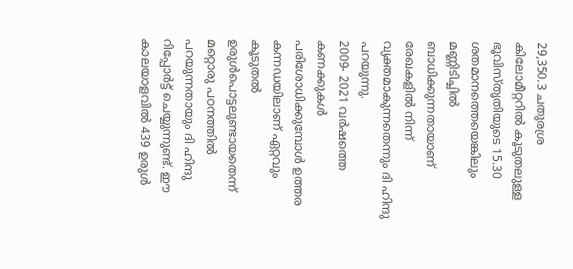29,350.3 ചതുരശ്ര കിലോമീറ്ററിൽ കൂടുതലുള്ള ഭൂവിസ്തൃതിയുടെ 15.30 ശതമാനത്തെയെങ്കിലും മണ്ണിടിച്ചിൽ ബാധിക്കുന്നതായാണ് രേഖകളിൽ നിന്ന് വ്യക്തമാകുന്നതെന്നും ദി ഹിന്ദു പറയുന്നു.
2009- 2021 വർഷത്തെ കണക്കുകൾ പരിശോധിക്കുമ്പോൾ ഉത്തര കന്നഡയിലാണ് ഏറ്റവും കൂടുതൽ ഉരുൾപൊട്ടലുണ്ടായതെന്ന് മറ്റൊരു പഠനത്തിൽ പറയുന്നതായും ദി ഹിന്ദു റിപ്പോർട്ട് ചെയ്യുന്നുണ്ട്. ഈ കാലയാളവിൽ 439 ഉരുൾ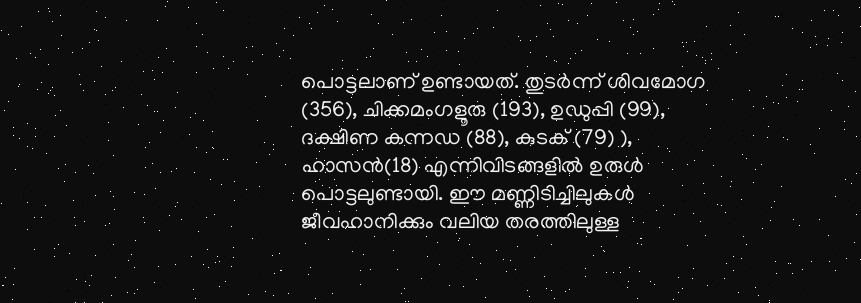പൊട്ടലാണ് ഉണ്ടായത്. തുടർന്ന് ശിവമോഗ (356), ചിക്കമംഗളൂരു (193), ഉഡുപ്പി (99), ദക്ഷിണ കന്നഡ (88), കുടക് (79) ), ഹാസൻ(18) എന്നിവിടങ്ങളിൽ ഉരുൾ പൊട്ടലുണ്ടായി. ഈ മണ്ണിടിച്ചിലുകൾ ജീവഹാനിക്കും വലിയ തരത്തിലുള്ള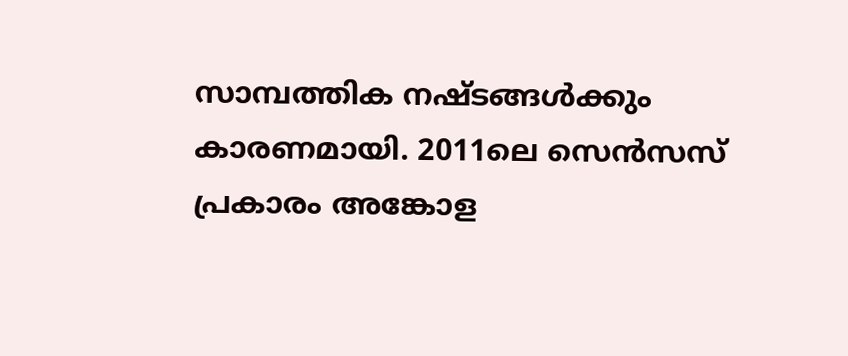സാമ്പത്തിക നഷ്ടങ്ങൾക്കും കാരണമായി. 2011ലെ സെൻസസ് പ്രകാരം അങ്കോള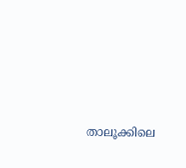താലൂക്കിലെ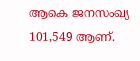ആകെ ജനസംഖ്യ 101,549 ആണ്.